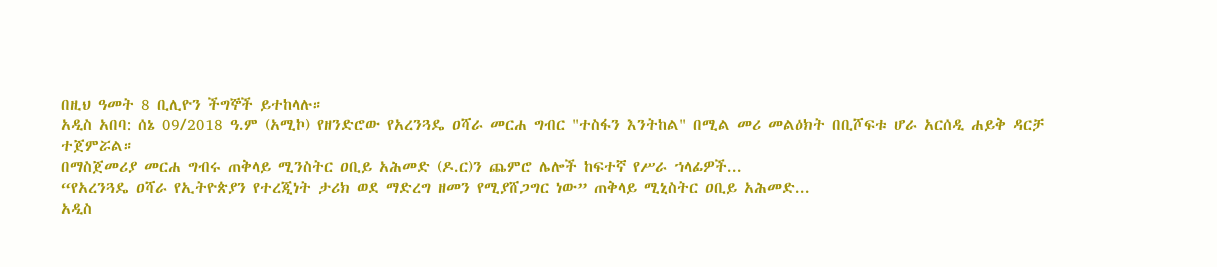በዚህ ዓመት 8 ቢሊዮን ችግኞች ይተከላሉ።
አዲስ አበባ: ሰኔ 09/2018 ዓ.ም (አሚኮ) የዘንድሮው የአረንጓዴ ዐሻራ መርሐ ግብር "ተስፋን እንትከል" በሚል መሪ መልዕክት በቢሾፍቱ ሆራ አርሰዲ ሐይቅ ዳርቻ ተጀምሯል።
በማስጀመሪያ መርሐ ግብሩ ጠቅላይ ሚንስትር ዐቢይ አሕመድ (ዶ.ር)ን ጨምሮ ሌሎች ከፍተኛ የሥራ ኀላፊዎች...
“የአረንጓዴ ዐሻራ የኢትዮጵያን የተረጂነት ታሪክ ወደ ማድረግ ዘመን የሚያሸጋግር ነው” ጠቅላይ ሚኒስትር ዐቢይ አሕመድ...
አዲስ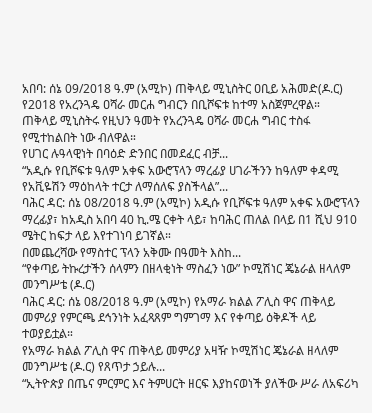አበባ: ሰኔ 09/2018 ዓ.ም (አሚኮ) ጠቅላይ ሚኒስትር ዐቢይ አሕመድ(ዶ.ር) የ2018 የአረንጓዴ ዐሻራ መርሐ ግብርን በቢሾፍቱ ከተማ አስጀምረዋል።
ጠቅላይ ሚኒስትሩ የዚህን ዓመት የአረንጓዴ ዐሻራ መርሐ ግብር ተስፋ የሚተከልበት ነው ብለዋል።
የሀገር ሉዓላዊነት በባዕድ ድንበር በመደፈር ብቻ...
“አዲሱ የቢሾፍቱ ዓለም አቀፍ አውሮፕላን ማረፊያ ሀገራችንን ከዓለም ቀዳሚ የአቪዬሽን ማዕከላት ተርታ ለማሰለፍ ያስችላል”...
ባሕር ዳር: ሰኔ 08/2018 ዓ.ም (አሚኮ) አዲሱ የቢሾፍቱ ዓለም አቀፍ አውሮፕላን ማረፊያ፣ ከአዲስ አበባ 40 ኪ.ሜ ርቀት ላይ፣ ከባሕር ጠለል በላይ በ1 ሺህ 910 ሜትር ከፍታ ላይ እየተገነባ ይገኛል።
በመጨረሻው የማስተር ፕላን አቅሙ በዓመት እስከ...
“የቀጣይ ትኩረታችን ሰላምን በዘላቂነት ማስፈን ነው” ኮሚሽነር ጄኔራል ዘላለም መንግሥቴ (ዶ.ር)
ባሕር ዳር: ሰኔ 08/2018 ዓ.ም (አሚኮ) የአማራ ክልል ፖሊስ ዋና ጠቅላይ መምሪያ የምርጫ ደኅንነት አፈጻጸም ግምገማ እና የቀጣይ ዕቅዶች ላይ ተወያይቷል።
የአማራ ክልል ፖሊስ ዋና ጠቅላይ መምሪያ አዛዥ ኮሚሽነር ጄኔራል ዘላለም መንግሥቴ (ዶ.ር) የጸጥታ ኃይሉ...
“ኢትዮጵያ በጤና ምርምር እና ትምሀርት ዘርፍ እያከናወነች ያለችው ሥራ ለአፍሪካ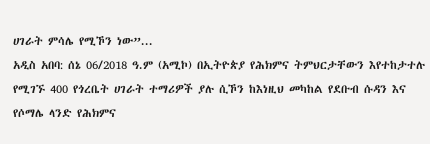ሀገራት ምሳሌ የሚኾን ነው”...
አዲስ አበባ: ሰኔ 06/2018 ዓ.ም (አሚኮ) በኢትዮጵያ የሕክምና ትምህርታቸውን እየተከታተሉ የሚገኙ 400 የጎረቤት ሀገራት ተማሪዎች ያሉ ሲኾን ከእነዚህ መካከል የደቡብ ሱዳን እና የሶማሌ ላንድ የሕክምና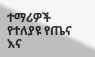ተማሪዎች የተለያዩ የጤና እና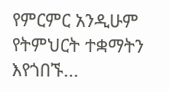የምርምር አንዲሁም የትምህርት ተቋማትን እየጎበኙ...